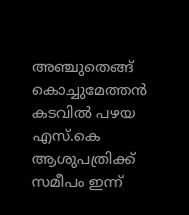അഞ്ചുതെങ്ങ് കൊച്ചുമേത്തൻ കടവിൽ പഴയ എസ്.കെ ആശുപത്രിക്ക് സമീപം ഇന്ന്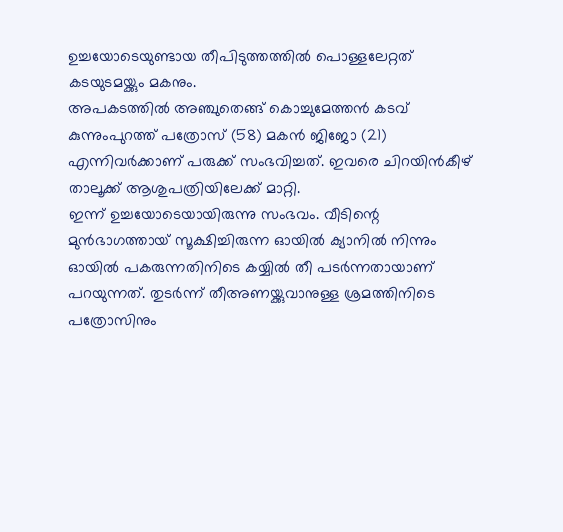ഉച്ചയോടെയുണ്ടായ തീപിടുത്തത്തിൽ പൊള്ളലേറ്റത് കടയുടമയ്ക്കും മകനും.
അപകടത്തിൽ അഞ്ചുതെങ്ങ് കൊച്ചുമേത്തൻ കടവ് കുന്നുംപുറത്ത് പത്രോസ് (58) മകൻ ജിജോ (21) എന്നിവർക്കാണ് പരുക്ക് സംഭവിച്ചത്. ഇവരെ ചിറയിൻകീഴ് താലൂക്ക് ആശുപത്രിയിലേക്ക് മാറ്റി.
ഇന്ന് ഉച്ചയോടെയായിരുന്നു സംഭവം. വീടിന്റെ മുൻഭാഗത്തായ് സൂക്ഷിച്ചിരുന്ന ഓയിൽ ക്യാനിൽ നിന്നും ഓയിൽ പകരുന്നതിനിടെ കയ്യിൽ തീ പടർന്നതായാണ് പറയുന്നത്. തുടർന്ന് തീഅണയ്ക്കുവാനുള്ള ശ്രമത്തിനിടെ പത്രോസിനും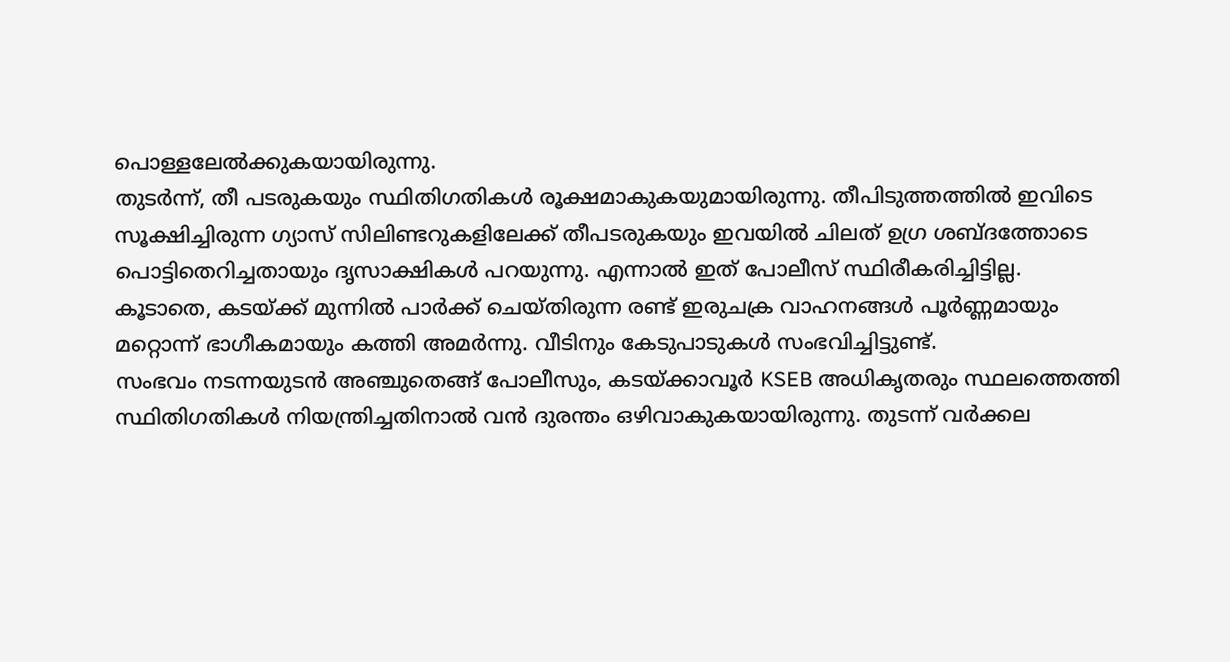പൊള്ളലേൽക്കുകയായിരുന്നു.
തുടർന്ന്, തീ പടരുകയും സ്ഥിതിഗതികൾ രൂക്ഷമാകുകയുമായിരുന്നു. തീപിടുത്തത്തിൽ ഇവിടെ സൂക്ഷിച്ചിരുന്ന ഗ്യാസ് സിലിണ്ടറുകളിലേക്ക് തീപടരുകയും ഇവയിൽ ചിലത് ഉഗ്ര ശബ്ദത്തോടെ പൊട്ടിതെറിച്ചതായും ദൃസാക്ഷികൾ പറയുന്നു. എന്നാൽ ഇത് പോലീസ് സ്ഥിരീകരിച്ചിട്ടില്ല.
കൂടാതെ, കടയ്ക്ക് മുന്നിൽ പാർക്ക് ചെയ്തിരുന്ന രണ്ട് ഇരുചക്ര വാഹനങ്ങൾ പൂർണ്ണമായും മറ്റൊന്ന് ഭാഗീകമായും കത്തി അമർന്നു. വീടിനും കേടുപാടുകൾ സംഭവിച്ചിട്ടുണ്ട്.
സംഭവം നടന്നയുടൻ അഞ്ചുതെങ്ങ് പോലീസും, കടയ്ക്കാവൂർ KSEB അധികൃതരും സ്ഥലത്തെത്തി സ്ഥിതിഗതികൾ നിയന്ത്രിച്ചതിനാൽ വൻ ദുരന്തം ഒഴിവാകുകയായിരുന്നു. തുടന്ന് വർക്കല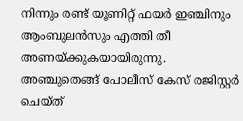നിന്നും രണ്ട് യൂണിറ്റ് ഫയർ ഇഞ്ചിനും ആംബുലൻസും എത്തി തീ അണയ്ക്കുകയായിരുന്നു.
അഞ്ചുതെങ്ങ് പോലീസ് കേസ് രജിസ്റ്റർ ചെയ്ത്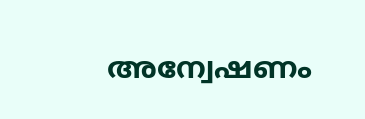അന്വേഷണം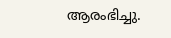ആരംഭിച്ചു.